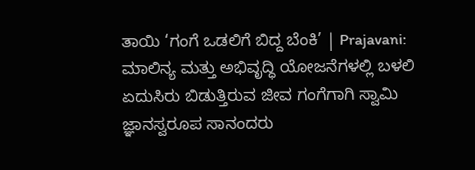ತಾಯಿ ‘ಗಂಗೆ ಒಡಲಿಗೆ ಬಿದ್ದ ಬೆಂಕಿ’ | Prajavani: ಮಾಲಿನ್ಯ ಮತ್ತು ಅಭಿವೃದ್ಧಿ ಯೋಜನೆಗಳಲ್ಲಿ ಬಳಲಿ ಏದುಸಿರು ಬಿಡುತ್ತಿರುವ ಜೀವ ಗಂಗೆಗಾಗಿ ಸ್ವಾಮಿ ಜ್ಞಾನಸ್ವರೂಪ ಸಾನಂದರು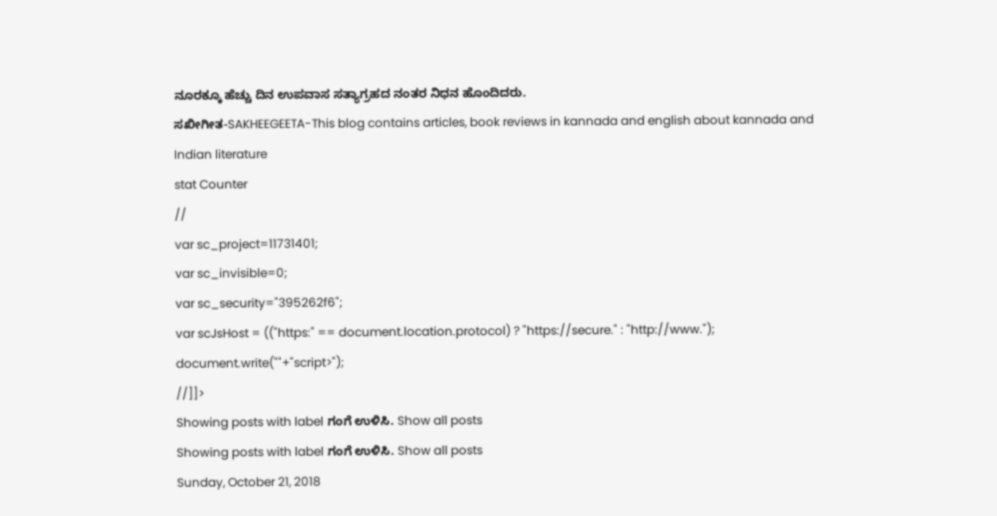ನೂರಕ್ಕೂ ಹೆಚ್ಚು ದಿನ ಉಪವಾಸ ಸತ್ಯಾಗ್ರಹದ ನಂತರ ನಿಧನ ಹೊಂದಿದರು.
ಸಖೀಗೀತ-SAKHEEGEETA-This blog contains articles, book reviews in kannada and english about kannada and Indian literature
stat Counter
//
var sc_project=11731401;
var sc_invisible=0;
var sc_security="395262f6";
var scJsHost = (("https:" == document.location.protocol) ? "https://secure." : "http://www.");
document.write(""+"script>");
//]]>
Showing posts with label ಗಂಗೆ ಉಳಿಸಿ. Show all posts
Showing posts with label ಗಂಗೆ ಉಳಿಸಿ. Show all posts
Sunday, October 21, 2018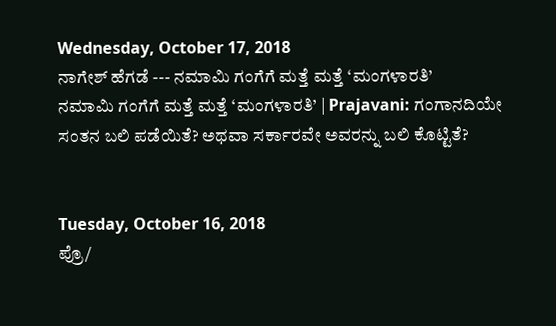Wednesday, October 17, 2018
ನಾಗೇಶ್ ಹೆಗಡೆ --- ನಮಾಮಿ ಗಂಗೆಗೆ ಮತ್ತೆ ಮತ್ತೆ ‘ಮಂಗಳಾರತಿ’
ನಮಾಮಿ ಗಂಗೆಗೆ ಮತ್ತೆ ಮತ್ತೆ ‘ಮಂಗಳಾರತಿ’ | Prajavani: ಗಂಗಾನದಿಯೇ ಸಂತನ ಬಲಿ ಪಡೆಯಿತೆ? ಅಥವಾ ಸರ್ಕಾರವೇ ಅವರನ್ನು ಬಲಿ ಕೊಟ್ಟಿತೆ?


Tuesday, October 16, 2018
ಪ್ರೊ/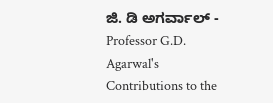ಜಿ. ಡಿ ಅಗರ್ವಾಲ್ - Professor G.D. Agarwal's Contributions to the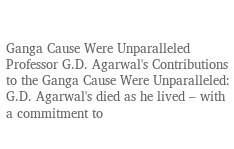Ganga Cause Were Unparalleled
Professor G.D. Agarwal's Contributions to the Ganga Cause Were Unparalleled: G.D. Agarwal's died as he lived – with a commitment to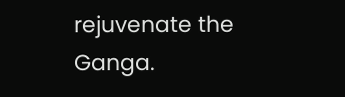rejuvenate the Ganga.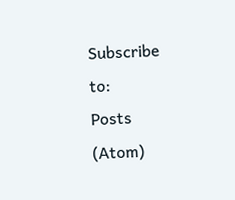Subscribe to:
Posts (Atom)